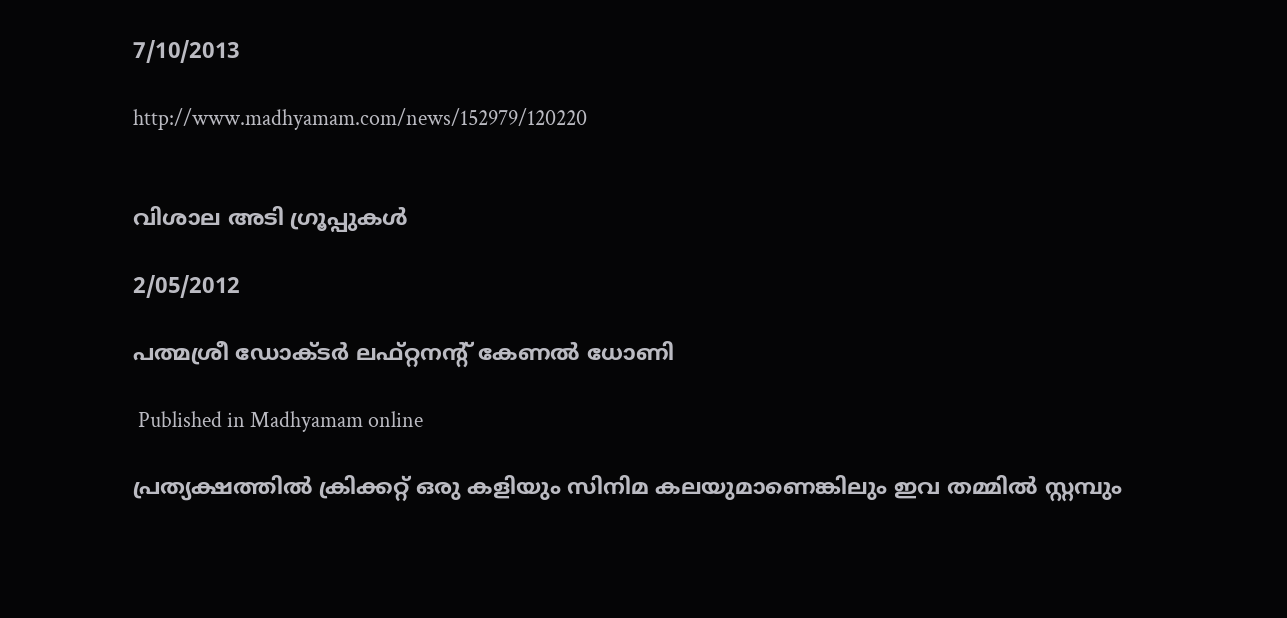7/10/2013

http://www.madhyamam.com/news/152979/120220


വിശാല അടി ഗ്രൂപ്പുകള്‍

2/05/2012

പത്മശ്രീ ഡോക്ടര്‍ ലഫ്റ്റനന്‍റ് കേണല്‍ ധോണി

 Published in Madhyamam online

പ്രത്യക്ഷത്തില്‍ ക്രിക്കറ്റ് ഒരു കളിയും സിനിമ കലയുമാണെങ്കിലും ഇവ തമ്മില്‍ സ്റ്റമ്പും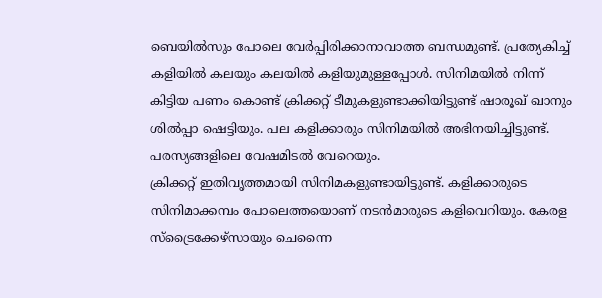ബെയില്‍സും പോലെ വേര്‍പ്പിരിക്കാനാവാത്ത ബന്ധമുണ്ട്. പ്രത്യേകിച്ച് കളിയില്‍ കലയും കലയില്‍ കളിയുമുള്ളപ്പോള്‍. സിനിമയില്‍ നിന്ന് കിട്ടിയ പണം കൊണ്ട് ക്രിക്കറ്റ് ടീമുകളുണ്ടാക്കിയിട്ടുണ്ട് ഷാരൂഖ് ഖാനും ശില്‍പ്പാ ഷെട്ടിയും. പല കളിക്കാരും സിനിമയില്‍ അഭിനയിച്ചിട്ടുണ്ട്. പരസ്യങ്ങളിലെ വേഷമിടല്‍ വേറെയും.
ക്രിക്കറ്റ് ഇതിവൃത്തമായി സിനിമകളുണ്ടായിട്ടുണ്ട്. കളിക്കാരുടെ സിനിമാക്കമ്പം പോലെത്തയൊണ് നടന്‍മാരുടെ കളിവെറിയും. കേരള സ്ട്രൈക്കേഴ്സായും ചെന്നൈ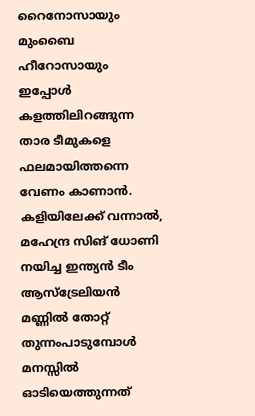റൈനോസായും മുംബൈ ഹീറോസായും ഇപ്പോള്‍ കളത്തിലിറങ്ങുന്ന താര ടീമുകളെ ഫലമായിത്തന്നെ വേണം കാണാന്‍.
കളിയിലേക്ക് വന്നാല്‍, മഹേന്ദ്ര സിങ് ധോണി നയിച്ച ഇന്ത്യന്‍ ടീം ആസ്ട്രേലിയന്‍ മണ്ണില്‍ തോറ്റ് തുന്നംപാടുമ്പോള്‍ മനസ്സില്‍ ഓടിയെത്തുന്നത്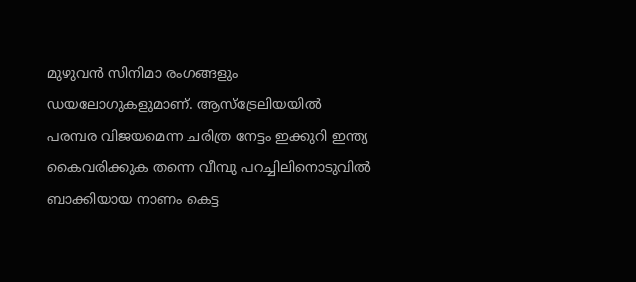മുഴുവന്‍ സിനിമാ രംഗങ്ങളും ഡയലോഗുകളുമാണ്. ആസ്ട്രേലിയയില്‍ പരമ്പര വിജയമെന്ന ചരിത്ര നേട്ടം ഇക്കുറി ഇന്ത്യ കൈവരിക്കുക തന്നെ വീമ്പു പറച്ചിലിനൊടുവില്‍ ബാക്കിയായ നാണം കെട്ട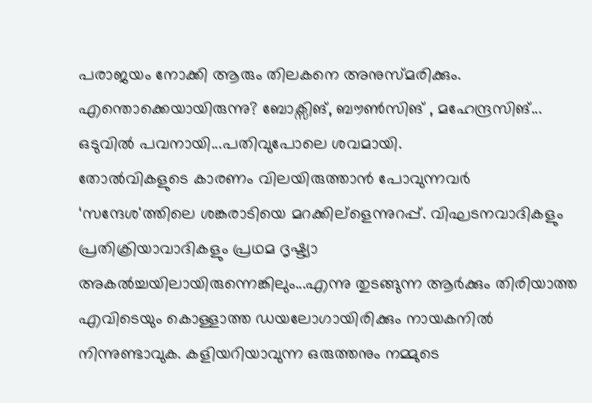പരാജയം നോക്കി ആരും തിലകനെ അനുസ്മരിക്കും. എന്തൊക്കെയായിരുന്നു? ബോക്സിങ്, ബൗണ്‍സിങ് , മഹേന്ദ്രസിങ്... ഒടുവില്‍ പവനായി...പതിവുപോലെ ശവമായി.
തോല്‍വികളുടെ കാരണം വിലയിരുത്താന്‍ പോവുന്നവര്‍ ‘സന്ദേശ'ത്തിലെ ശങ്കരാടിയെ മറക്കില്ളെന്നുറപ്പ്. വിഘടനവാദികളും പ്രതിക്രിയാവാദികളും പ്രഥമ ദൃഷ്ട്യാ അകല്‍ച്ചയിലായിരുന്നെങ്കിലും...എന്നു തുടങ്ങുന്ന ആര്‍ക്കും തിരിയാത്ത എവിടെയും കൊള്ളാത്ത ഡയലോഗായിരിക്കും നായകനില്‍ നിന്നുണ്ടാവുക. കളിയറിയാവുന്ന ഒരുത്തനും നമ്മുടെ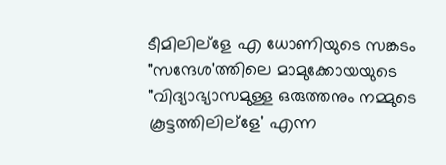ടീമിലില്ളേ എ ധോണിയുടെ സങ്കടം "സന്ദേശ'ത്തിലെ മാമുക്കോയയുടെ "വിദ്യാഭ്യാസമുള്ള ഒരുത്തനും നമ്മുടെ കൂട്ടത്തിലില്ളേ' എന്ന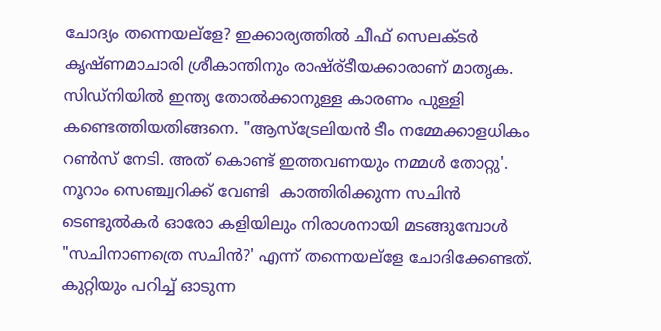ചോദ്യം തന്നെയല്ളേ? ഇക്കാര്യത്തില്‍ ചീഫ് സെലക്ടര്‍ കൃഷ്ണമാചാരി ശ്രീകാന്തിനും രാഷ്ര്ടീയക്കാരാണ് മാതൃക. സിഡ്നിയില്‍ ഇന്ത്യ തോല്‍ക്കാനുള്ള കാരണം പുള്ളി കണ്ടെത്തിയതിങ്ങനെ. "ആസ്ട്രേലിയന്‍ ടീം നമ്മേക്കാളധികം റണ്‍സ് നേടി. അത് കൊണ്ട് ഇത്തവണയും നമ്മള്‍ തോറ്റു'.
നൂറാം സെഞ്ച്വറിക്ക് വേണ്ടി  കാത്തിരിക്കുന്ന സചിന്‍ ടെണ്ടുല്‍കര്‍ ഓരോ കളിയിലും നിരാശനായി മടങ്ങുമ്പോള്‍ "സചിനാണത്രെ സചിന്‍?' എന്ന് തന്നെയല്ളേ ചോദിക്കേണ്ടത്. കുറ്റിയും പറിച്ച് ഓടുന്ന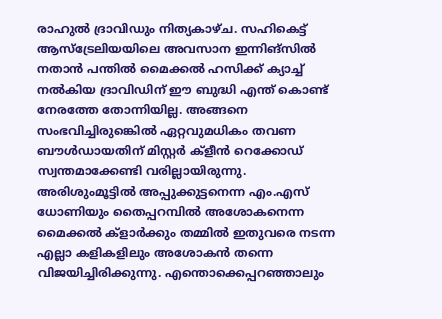രാഹുല്‍ ദ്രാവിഡും നിത്യകാഴ്ച. സഹികെട്ട് ആസ്ട്രേലിയയിലെ അവസാന ഇന്നിങ്സില്‍ നതാന്‍ പന്തില്‍ മൈക്കല്‍ ഹസിക്ക് ക്യാച്ച് നല്‍കിയ ദ്രാവിഡിന് ഈ ബുദ്ധി എന്ത് കൊണ്ട് നേരത്തേ തോന്നിയില്ല. അങ്ങനെ സംഭവിച്ചിരുങ്കെില്‍ ഏറ്റവുമധികം തവണ ബൗള്‍ഡായതിന് മിസ്റ്റര്‍ ക്ളീന്‍ റെക്കോഡ് സ്വന്തമാക്കേണ്ടി വരില്ലായിരുന്നു.
അരിശുംമൂട്ടില്‍ അപ്പുക്കുട്ടനെന്ന എം.എസ് ധോണിയും തൈപ്പറമ്പില്‍ അശോകനെന്ന മൈക്കല്‍ ക്ളാര്‍ക്കും തമ്മില്‍ ഇതുവരെ നടന്ന എല്ലാ കളികളിലും അശോകന്‍ തന്നെ വിജയിച്ചിരിക്കുന്നു. എന്തൊക്കെപ്പറഞ്ഞാലും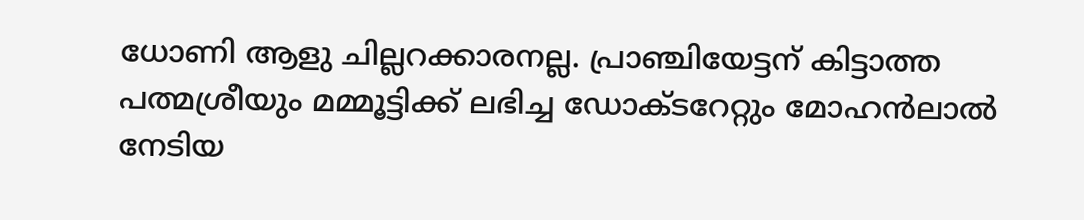ധോണി ആളു ചില്ലറക്കാരനല്ല. പ്രാഞ്ചിയേട്ടന് കിട്ടാത്ത പത്മശ്രീയും മമ്മൂട്ടിക്ക് ലഭിച്ച ഡോക്ടറേറ്റും മോഹന്‍ലാല്‍ നേടിയ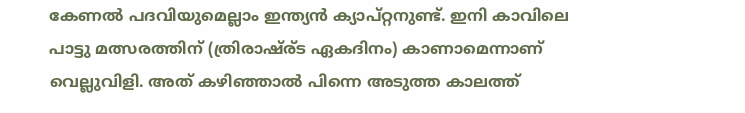കേണല്‍ പദവിയുമെല്ലാം ഇന്ത്യന്‍ ക്യാപ്റ്റനുണ്ട്. ഇനി കാവിലെ പാട്ടു മത്സരത്തിന് (ത്രിരാഷ്ര്ട ഏകദിനം) കാണാമെന്നാണ് വെല്ലുവിളി. അത് കഴിഞ്ഞാല്‍ പിന്നെ അടുത്ത കാലത്ത്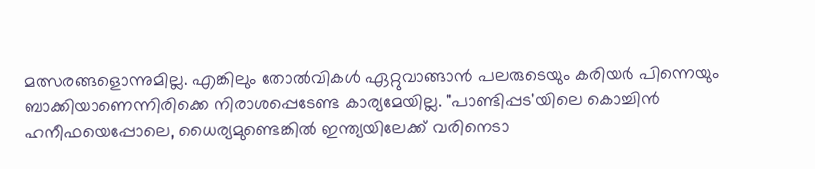മത്സരങ്ങളൊന്നുമില്ല. എങ്കിലും തോല്‍വികള്‍ ഏറ്റുവാങ്ങാന്‍ പലരുടെയും കരിയര്‍ പിന്നെയും ബാക്കിയാണെന്നിരിക്കെ നിരാശപ്പെടേണ്ട കാര്യമേയില്ല. "പാണ്ടിപ്പട'യിലെ കൊച്ചിന്‍ ഹനീഫയെപ്പോലെ, ധൈര്യമുണ്ടെങ്കില്‍ ഇന്ത്യയിലേക്ക് വരിനെടാ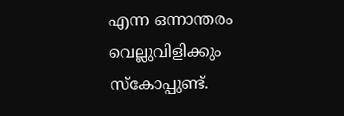എന്ന ഒന്നാന്തരം വെല്ലുവിളിക്കും സ്കോപ്പുണ്ട്.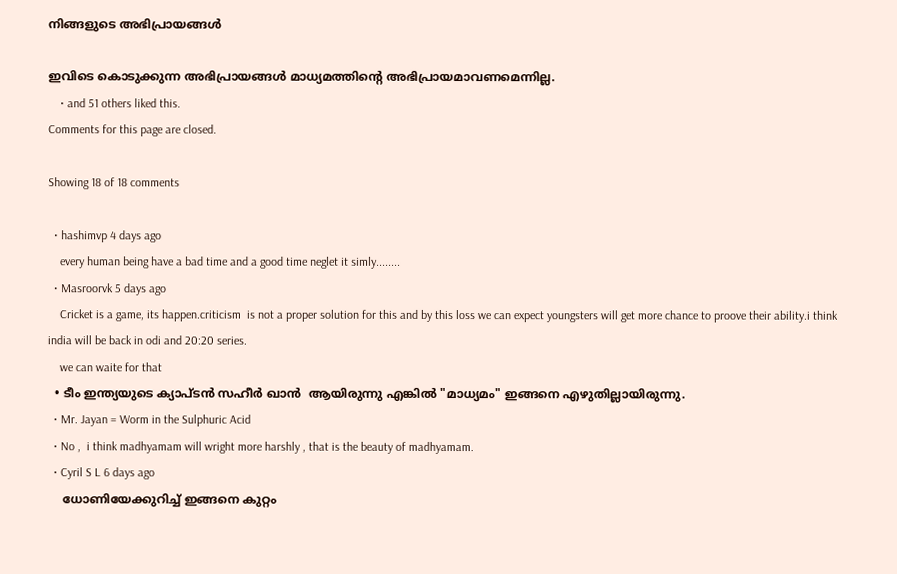നിങ്ങളുടെ അഭിപ്രായങ്ങള്‍

ഇവിടെ കൊടുക്കുന്ന അഭിപ്രായങ്ങള്‍ മാധ്യമത്തിന്റെ അഭിപ്രായമാവണമെന്നില്ല.
    • and 51 others liked this.
Comments for this page are closed.

Showing 18 of 18 comments

  • hashimvp 4 days ago
    every human being have a bad time and a good time neglet it simly........
  • Masroorvk 5 days ago
    Cricket is a game, its happen.criticism  is not a proper solution for this and by this loss we can expect youngsters will get more chance to proove their ability.i think india will be back in odi and 20:20 series.
    we can waite for that
  • ടീം ഇന്ത്യയുടെ ക്യാപ്ടന്‍ സഹീര്‍ ഖാന്‍  ആയിരുന്നു എങ്കില്‍ "മാധ്യമം" ഇങ്ങനെ എഴുതില്ലായിരുന്നു.
  • Mr. Jayan = Worm in the Sulphuric Acid
  • No ,  i think madhyamam will wright more harshly , that is the beauty of madhyamam.
  • Cyril S L 6 days ago
    ധോണിയേക്കുറിച്ച് ഇങ്ങനെ കുറ്റം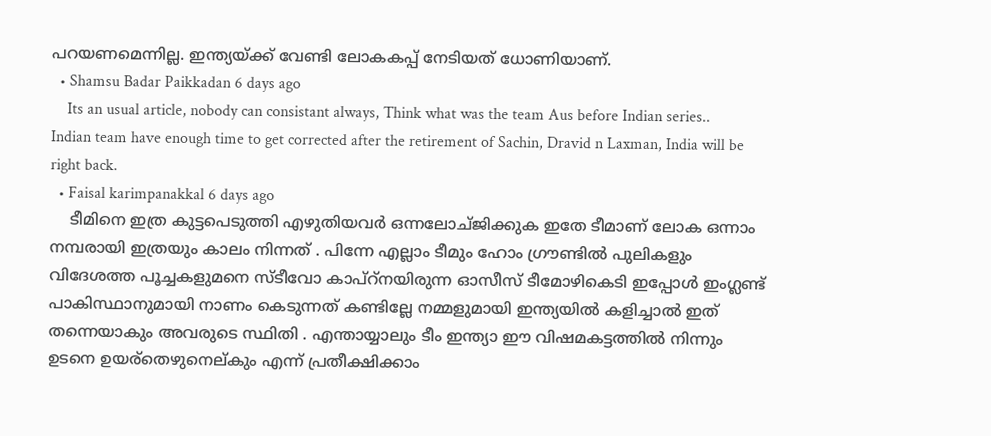പറയണമെന്നില്ല. ഇന്ത്യയ്ക്ക് വേണ്ടി ലോകകപ്പ് നേടിയത് ധോണിയാണ്.
  • Shamsu Badar Paikkadan 6 days ago
    Its an usual article, nobody can consistant always, Think what was the team Aus before Indian series.. Indian team have enough time to get corrected after the retirement of Sachin, Dravid n Laxman, India will be right back.
  • Faisal karimpanakkal 6 days ago
    ടീമിനെ ഇത്ര കുട്ടപെടുത്തി എഴുതിയവര്‍ ഒന്നലോച്ജിക്കുക ഇതേ ടീമാണ് ലോക ഒന്നാം നമ്പരായി ഇത്രയും കാലം നിന്നത് . പിന്നേ എല്ലാം ടീമും ഹോം ഗ്രൗണ്ടില്‍ പുലികളും വിദേശത്ത പൂച്ചകളുമനെ സ്ടീവോ കാപ്റ്നയിരുന്ന ഓസീസ് ടീമോഴികെടി ഇപ്പോള്‍ ഇംഗ്ലണ്ട് പാകിസ്ഥാനുമായി നാണം കെടുന്നത് കണ്ടില്ലേ നമ്മളുമായി ഇന്ത്യയില്‍ കളിച്ചാല്‍ ഇത് തന്നെയാകും അവരുടെ സ്ഥിതി . എന്തായ്യാലും ടീം ഇന്ത്യാ ഈ വിഷമകട്ടത്തില്‍ നിന്നും ഉടനെ ഉയര്തെഴുനെല്കും എന്ന് പ്രതീക്ഷിക്കാം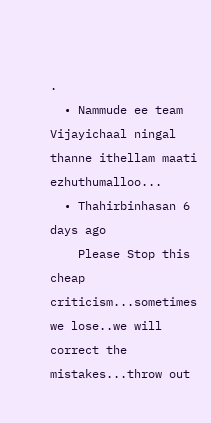.
  • Nammude ee team Vijayichaal ningal thanne ithellam maati ezhuthumalloo...
  • Thahirbinhasan 6 days ago
    Please Stop this cheap criticism...sometimes we lose..we will correct the mistakes...throw out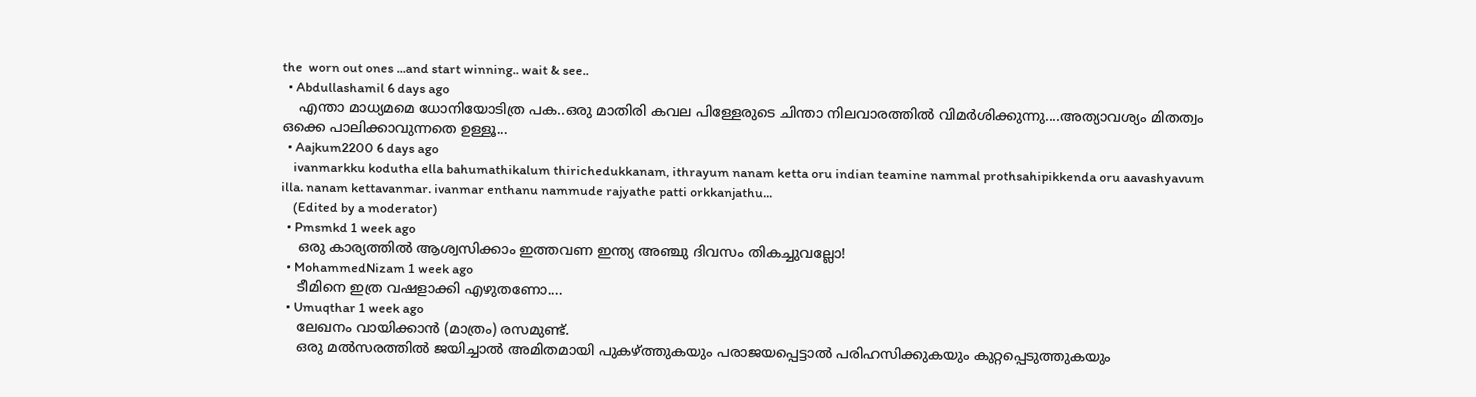the  worn out ones ...and start winning.. wait & see..
  • Abdullashamil 6 days ago
    എന്താ മാധ്യമമെ ധോനിയോടിത്ര പക..ഒരു മാതിരി കവല പിള്ളേരുടെ ചിന്താ നിലവാരത്തില്‍ വിമര്‍ശിക്കുന്നു....അത്യാവശ്യം മിതത്വം ഒക്കെ പാലിക്കാവുന്നതെ ഉള്ളൂ...
  • Aajkum2200 6 days ago
    ivanmarkku kodutha ella bahumathikalum thirichedukkanam, ithrayum nanam ketta oru indian teamine nammal prothsahipikkenda oru aavashyavum illa. nanam kettavanmar. ivanmar enthanu nammude rajyathe patti orkkanjathu...
    (Edited by a moderator)
  • Pmsmkd 1 week ago
    ഒരു കാര്യത്തില്‍ ആശ്വസിക്കാം ഇത്തവണ ഇന്ത്യ അഞ്ചു ദിവസം തികച്ചുവല്ലോ!
  • MohammedNizam 1 week ago
    ടീമിനെ ഇത്ര വഷളാക്കി എഴുതണോ....
  • Umuqthar 1 week ago
    ലേഖനം വായിക്കാന്‍ (മാത്രം) രസമുണ്ട്.
    ഒരു മല്‍സരത്തില്‍ ജയിച്ചാല്‍ അമിതമായി പുകഴ്ത്തുകയും പരാജയപ്പെട്ടാല്‍ പരിഹസിക്കുകയും കുറ്റപ്പെടുത്തുകയും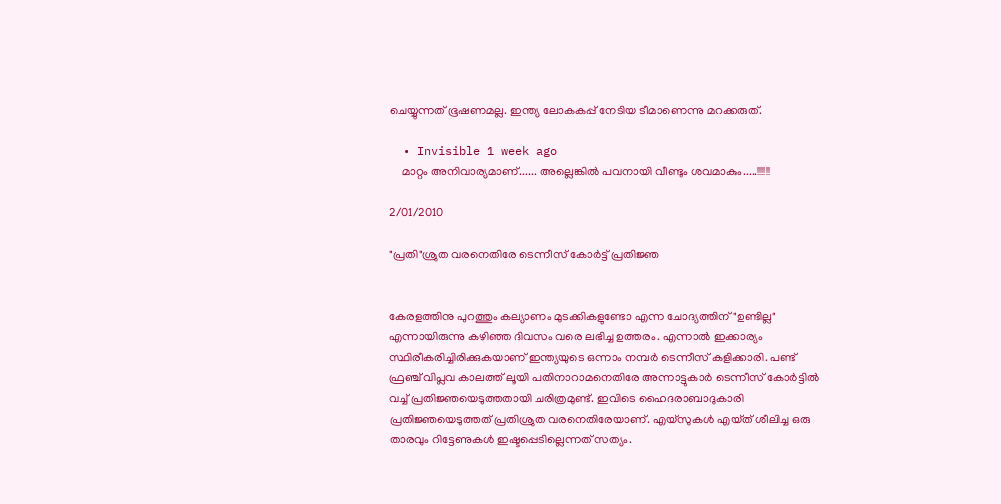ചെയ്യുന്നത് ഭൂഷണമല്ല. ഇന്ത്യ ലോകകപ്പ് നേടിയ ടീമാണെന്നു മറക്കരുത്.

  • Invisible 1 week ago
    മാറ്റം അനിവാര്യമാണ്...... അല്ലെങ്കില്‍ പവനായി വീണ്ടും ശവമാകും.....!!!!!!

2/01/2010

"പ്രതി"ശ്രുത വരനെതിരേ ടെന്നീസ്‌ കോര്‍ട്ട്‌ പ്രതിജ്ഞ


കേരളത്തിനു പുറത്തും കല്യാണം മുടക്കികളുണ്ടോ എന്ന ചോദ്യത്തിന്‌ "ഉണ്ടില്ല" എന്നായിരുന്നു കഴിഞ്ഞ ദിവസം വരെ ലഭിച്ച ഉത്തരം. എന്നാല്‍ ഇക്കാര്യം സ്ഥിരീകരിച്ചിരിക്കുകയാണ്‌ ഇന്ത്യയുടെ ഒന്നാം നമ്പര്‍ ടെന്നീസ്‌ കളിക്കാരി. പണ്ട്‌ ഫ്രഞ്ച്‌ വിപ്ലവ കാലത്ത്‌ ലൂയി പതിനാറാമനെതിരേ അന്നാട്ടുകാര്‍ ടെന്നീസ്‌ കോര്‍ട്ടില്‍ വച്ച്‌ പ്രതിജ്ഞയെടുത്തതായി ചരിത്രമുണ്ട്‌. ഇവിടെ ഹൈദരാബാദുകാരി പ്രതിജ്ഞയെടുത്തത്‌ പ്രതിശ്രുത വരനെതിരേയാണ്‌. എയ്‌സുകള്‍ എയ്‌ത്‌ ശീലിച്ച ഒരു താരവും റിട്ടേണുകള്‍ ഇഷ്ടപ്പെടില്ലെന്നത്‌ സത്യം.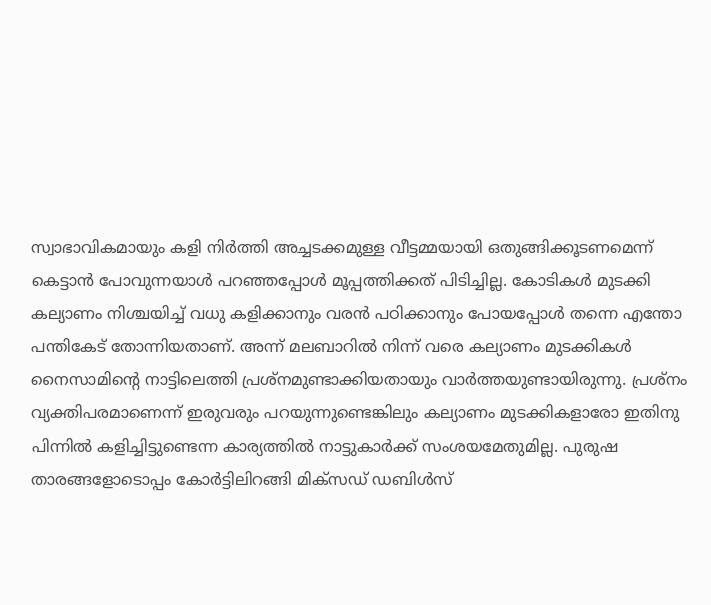സ്വാഭാവികമായും കളി നിര്‍ത്തി അച്ചടക്കമുള്ള വീട്ടമ്മയായി ഒതുങ്ങിക്കൂടണമെന്ന്‌ കെട്ടാന്‍ പോവുന്നയാള്‍ പറഞ്ഞപ്പോള്‍ മൂപ്പത്തിക്കത്‌ പിടിച്ചില്ല. കോടികള്‍ മുടക്കി കല്യാണം നിശ്ചയിച്ച്‌ വധു കളിക്കാനും വരന്‍ പഠിക്കാനും പോയപ്പോള്‍ തന്നെ എന്തോ പന്തികേട്‌ തോന്നിയതാണ്‌. അന്ന്‌ മലബാറില്‍ നിന്ന്‌ വരെ കല്യാണം മുടക്കികള്‍ നൈസാമിന്റെ നാട്ടിലെത്തി പ്രശ്‌നമുണ്ടാക്കിയതായും വാര്‍ത്തയുണ്ടായിരുന്നു. പ്രശ്‌നം വ്യക്തിപരമാണെന്ന്‌ ഇരുവരും പറയുന്നുണ്ടെങ്കിലും കല്യാണം മുടക്കികളാരോ ഇതിനു പിന്നില്‍ കളിച്ചിട്ടുണ്ടെന്ന കാര്യത്തില്‍ നാട്ടുകാര്‍ക്ക്‌ സംശയമേതുമില്ല. പുരുഷ താരങ്ങളോടൊപ്പം കോര്‍ട്ടിലിറങ്ങി മിക്‌സഡ്‌ ഡബിള്‍സ്‌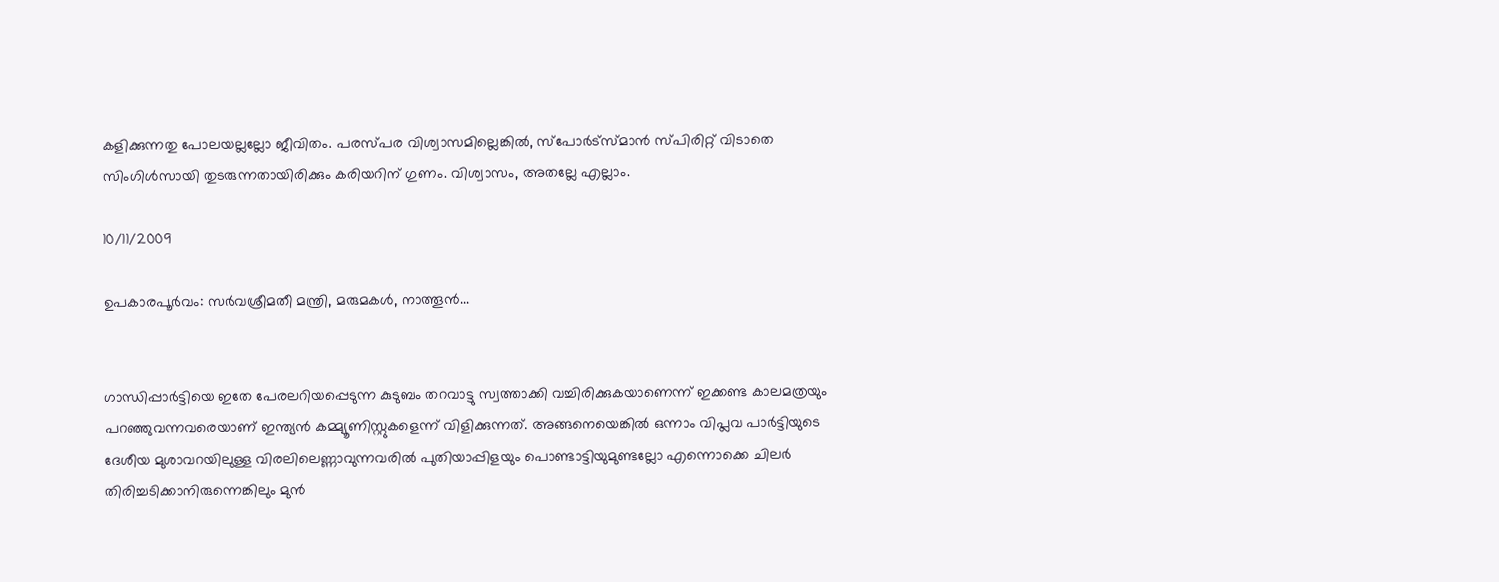കളിക്കുന്നതു പോലയല്ലല്ലോ ജീവിതം. പരസ്‌പര വിശ്വാസമില്ലെങ്കില്‍, സ്‌പോര്‍ട്‌സ്‌മാന്‍ സ്‌പിരിറ്റ്‌ വിടാതെ സിംഗിള്‍സായി തുടരുന്നതായിരിക്കും കരിയറിന്‌ ഗുണം. വിശ്വാസം, അതല്ലേ എല്ലാം.

10/11/2009

ഉപകാരപൂര്‍വം: സര്‍വശ്രീമതീ മന്ത്രി, മരുമകള്‍, നാത്തൂന്‍...


ഗാന്ധിപ്പാര്‍ട്ടിയെ ഇതേ പേരലറിയപ്പെടുന്ന കുടുബം തറവാട്ടു സ്വത്താക്കി വച്ചിരിക്കുകയാണെന്ന്‌ ഇക്കണ്ട കാലമത്രയും പറഞ്ഞുവന്നവരെയാണ്‌ ഇന്ത്യന്‍ കമ്മ്യൂണിസ്റ്റുകളെന്ന്‌ വിളിക്കുന്നത്‌. അങ്ങനെയെങ്കില്‍ ഒന്നാം വിപ്ലവ പാര്‍ട്ടിയുടെ ദേശീയ മുശാവറയിലുള്ള വിരലിലെണ്ണാവുന്നവരില്‍ പുതിയാപ്പിളയും പൊണ്ടാട്ടിയുമുണ്ടല്ലോ എന്നൊക്കെ ചിലര്‍ തിരിച്ചടിക്കാനിരുന്നെങ്കിലും മുന്‍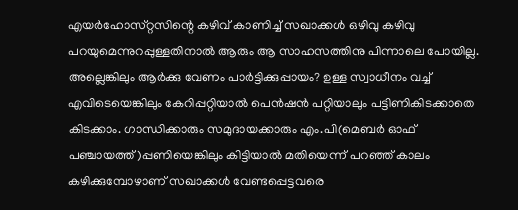എയര്‍ഹോസ്‌റ്റസിന്റെ കഴിവ്‌ കാണിച്ച്‌ സഖാക്കള്‍ ഒഴിവു കഴിവു പറയുമെന്നുറപ്പുള്ളതിനാല്‍ ആരും ആ സാഹസത്തിനു പിന്നാലെ പോയില്ല. അല്ലെങ്കിലും ആര്‍ക്കു വേണം പാര്‍ട്ടിക്കുപ്പായം? ഉള്ള സ്വാധീനം വച്ച്‌ എവിടെയെങ്കിലും കേറിപ്പറ്റിയാല്‍ പെന്‍ഷന്‍ പറ്റിയാലും പട്ടിണികിടക്കാതെ കിടക്കാം. ഗാന്ധിക്കാരും സമുദായക്കാരും എം.പി(മെബര്‍ ഓഫ്‌ പഞ്ചായത്ത്‌)പ്പണിയെങ്കിലും കിട്ടിയാല്‍ മതിയെന്ന്‌ പറഞ്ഞ്‌ കാലം കഴിക്കുമ്പോഴാണ്‌ സഖാക്കള്‍ വേണ്ടപ്പെട്ടവരെ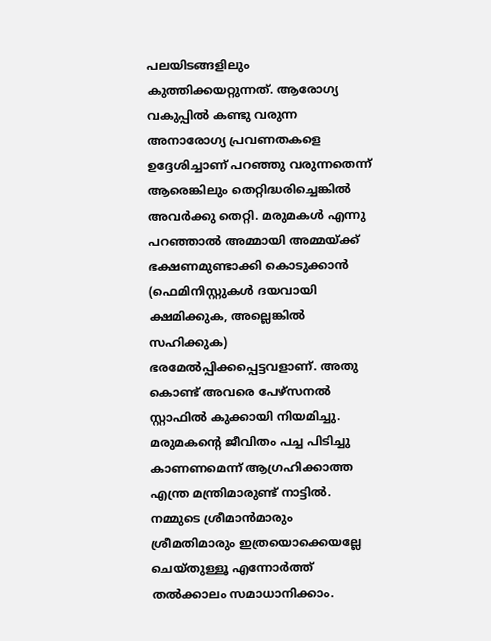പലയിടങ്ങളിലും കുത്തിക്കയറ്റുന്നത്‌. ആരോഗ്യ വകുപ്പില്‍ കണ്ടു വരുന്ന അനാരോഗ്യ പ്രവണതകളെ ഉദ്ദേശിച്ചാണ്‌ പറഞ്ഞു വരുന്നതെന്ന്‌ ആരെങ്കിലും തെറ്റിദ്ധരിച്ചെങ്കില്‍ അവര്‍ക്കു തെറ്റി. മരുമകള്‍ എന്നു പറഞ്ഞാല്‍ അമ്മായി അമ്മയ്‌ക്ക്‌ ഭക്ഷണമുണ്ടാക്കി കൊടുക്കാന്‍ (ഫെമിനിസ്റ്റുകള്‍ ദയവായി ക്ഷമിക്കുക, അല്ലെങ്കില്‍ സഹിക്കുക) ഭരമേല്‍പ്പിക്കപ്പെട്ടവളാണ്‌. അതു കൊണ്ട്‌ അവരെ പേഴ്‌സനല്‍ സ്റ്റാഫില്‍ കുക്കായി നിയമിച്ചു. മരുമകന്റെ ജീവിതം പച്ച പിടിച്ചു കാണണമെന്ന്‌ ആഗ്രഹിക്കാത്ത എന്ത്ര മന്ത്രിമാരുണ്ട്‌ നാട്ടില്‍. നമ്മുടെ ശ്രീമാന്‍മാരും ശ്രീമതിമാരും ഇത്രയൊക്കെയല്ലേ ചെയ്‌തുള്ളൂ എന്നോര്‍ത്ത്‌ തല്‍ക്കാലം സമാധാനിക്കാം.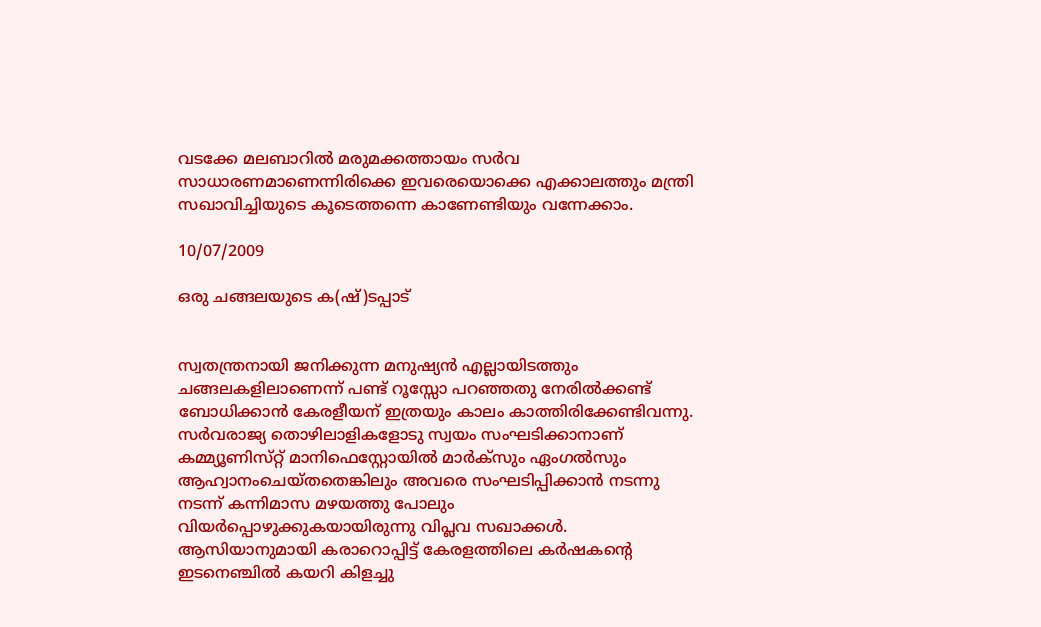വടക്കേ മലബാറില്‍ മരുമക്കത്തായം സര്‍വ സാധാരണമാണെന്നിരിക്കെ ഇവരെയൊക്കെ എക്കാലത്തും മന്ത്രി സഖാവിച്ചിയുടെ കൂടെത്തന്നെ കാണേണ്ടിയും വന്നേക്കാം.

10/07/2009

ഒരു ചങ്ങലയുടെ ക(ഷ്‌)ടപ്പാട്‌


സ്വതന്ത്രനായി ജനിക്കുന്ന മനുഷ്യന്‍ എല്ലായിടത്തും ചങ്ങലകളിലാണെന്ന്‌ പണ്ട്‌ റൂസ്സോ പറഞ്ഞതു നേരില്‍ക്കണ്ട്‌ ബോധിക്കാന്‍ കേരളീയന്‌ ഇത്രയും കാലം കാത്തിരിക്കേണ്ടിവന്നു. സര്‍വരാജ്യ തൊഴിലാളികളോടു സ്വയം സംഘടിക്കാനാണ്‌ കമ്മ്യൂണിസ്‌റ്റ്‌ മാനിഫെസ്റ്റോയില്‍ മാര്‍ക്‌സും ഏംഗല്‍സും ആഹ്വാനംചെയ്‌തതെങ്കിലും അവരെ സംഘടിപ്പിക്കാന്‍ നടന്നു നടന്ന്‌ കന്നിമാസ മഴയത്തു പോലും വിയര്‍പ്പൊഴുക്കുകയായിരുന്നു വിപ്ലവ സഖാക്കള്‍. ആസിയാനുമായി കരാറൊപ്പിട്ട്‌ കേരളത്തിലെ കര്‍ഷകന്റെ ഇടനെഞ്ചില്‍ കയറി കിളച്ചു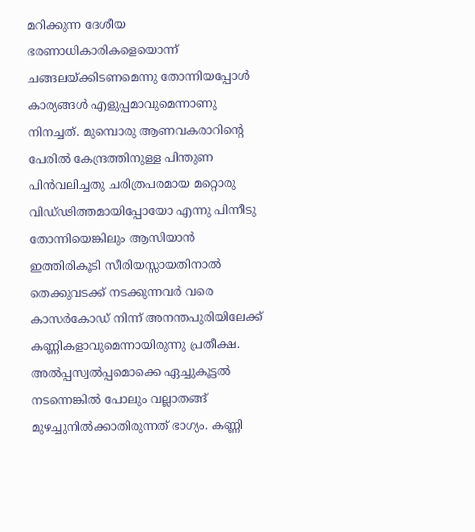മറിക്കുന്ന ദേശീയ ഭരണാധികാരികളെയൊന്ന്‌ ചങ്ങലയ്‌ക്കിടണമെന്നു തോന്നിയപ്പോള്‍ കാര്യങ്ങള്‍ എളുപ്പമാവുമെന്നാണു നിനച്ചത്‌. മുമ്പൊരു ആണവകരാറിന്റെ പേരില്‍ കേന്ദ്രത്തിനുള്ള പിന്തുണ പിന്‍വലിച്ചതു ചരിത്രപരമായ മറ്റൊരു വിഡ്‌ഢിത്തമായിപ്പോയോ എന്നു പിന്നീടു തോന്നിയെങ്കിലും ആസിയാന്‍ ഇത്തിരികൂടി സീരിയസ്സായതിനാല്‍ തെക്കുവടക്ക്‌ നടക്കുന്നവര്‍ വരെ കാസര്‍കോഡ്‌ നിന്ന്‌ അനന്തപുരിയിലേക്ക്‌ കണ്ണികളാവുമെന്നായിരുന്നു പ്രതീക്ഷ. അല്‍പ്പസ്വല്‍പ്പമൊക്കെ ഏച്ചുകൂട്ടല്‍ നടന്നെങ്കില്‍ പോലും വല്ലാതങ്ങ്‌ മുഴച്ചുനില്‍ക്കാതിരുന്നത്‌ ഭാഗ്യം. കണ്ണി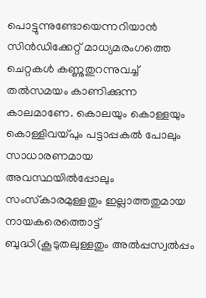പൊട്ടുന്നുണ്ടോയെന്നറിയാന്‍ സിന്‍ഡിക്കേറ്റ്‌ മാധ്യമരംഗത്തെ ചെറ്റകള്‍ കണ്ണുതുറന്നുവച്ച്‌ തല്‍സമയം കാണിക്കുന്ന കാലമാണേ. കൊലയും കൊള്ളയും കൊള്ളിവയ്‌പും പട്ടാപ്പകല്‍ പോലും സാധാരണമായ അവസ്ഥയില്‍പ്പോലും സംസ്‌കാരമുള്ളതും ഇല്ലാത്തതുമായ നായകരെത്തൊട്ട്‌ ബുദ്ധി(കൂടുതലുള്ളതും അല്‍പ്പസ്വല്‍പ്പം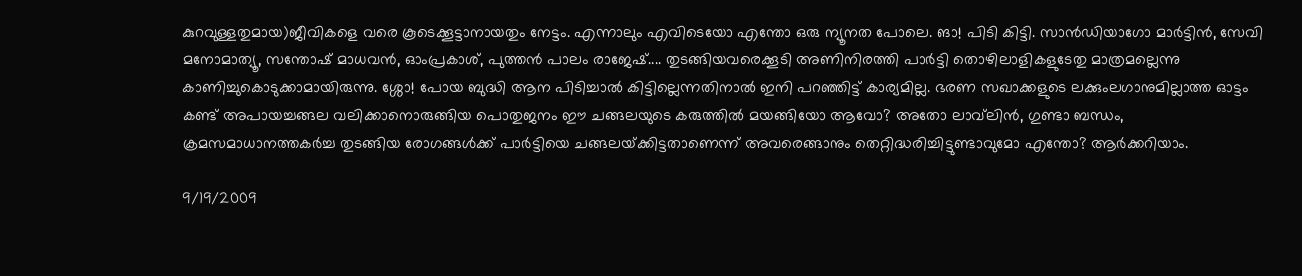കുറവുള്ളതുമായ)ജീവികളെ വരെ കൂടെക്കൂട്ടാനായതും നേട്ടം. എന്നാലും എവിടെയോ എന്തോ ഒരു ന്യൂനത പോലെ. ങാ! പിടി കിട്ടി. സാന്‍ഡിയാഗോ മാര്‍ട്ടിന്‍, സേവി മനോമാത്യൂ, സന്തോഷ്‌ മാധവന്‍, ഓംപ്രകാശ്‌, പുത്തന്‍ പാലം രാജേഷ്‌.... തുടങ്ങിയവരെക്കൂടി അണിനിരത്തി പാര്‍ട്ടി തൊഴിലാളികളുടേതു മാത്രമല്ലെന്നു കാണിച്ചുകൊടുക്കാമായിരുന്നു. ശ്ശോ! പോയ ബുദ്ധി ആന പിടിച്ചാല്‍ കിട്ടില്ലെന്നതിനാല്‍ ഇനി പറഞ്ഞിട്ട്‌ കാര്യമില്ല. ഭരണ സഖാക്കളുടെ ലക്കുംലഗാനുമില്ലാത്ത ഓട്ടം കണ്ട്‌ അപായച്ചങ്ങല വലിക്കാനൊരുങ്ങിയ പൊതുജനം ഈ ചങ്ങലയുടെ കരുത്തില്‍ മയങ്ങിയോ ആവോ? അതോ ലാവ്‌ലിന്‍, ഗുണ്ടാ ബന്ധം, ക്രമസമാധാനത്തകര്‍ച്ച തുടങ്ങിയ രോഗങ്ങള്‍ക്ക്‌ പാര്‍ട്ടിയെ ചങ്ങലയ്‌ക്കിട്ടതാണെന്ന്‌ അവരെങ്ങാനും തെറ്റിദ്ധരിച്ചിട്ടുണ്ടാവുമോ എന്തോ? ആര്‍ക്കറിയാം.

9/19/2009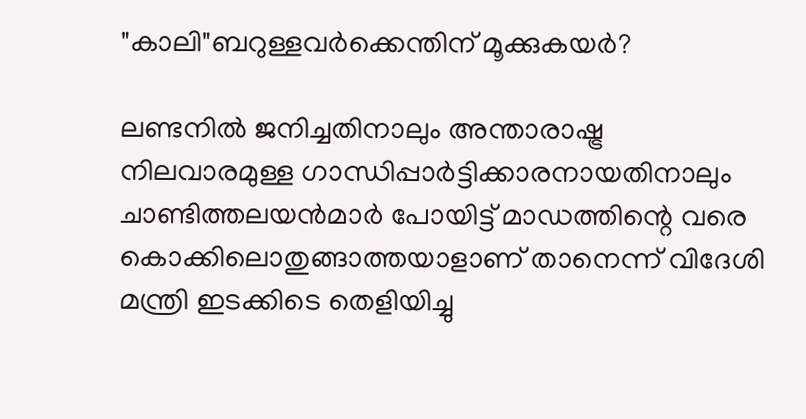"കാലി"ബറുള്ളവര്‍ക്കെന്തിന്‌ മൂക്കുകയര്‍?

ലണ്ടനില്‍ ജനിച്ചതിനാലും അന്താരാഷ്ട്ര നിലവാരമുള്ള ഗാന്ധിപ്പാര്‍ട്ടിക്കാരനായതിനാലും ചാണ്ടിത്തലയന്‍മാര്‍ പോയിട്ട്‌ മാഡത്തിന്റെ വരെ കൊക്കിലൊതുങ്ങാത്തയാളാണ്‌ താനെന്ന്‌ വിദേശി മന്ത്രി ഇടക്കിടെ തെളിയിച്ചു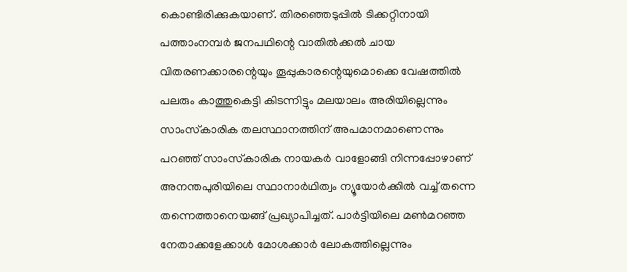കൊണ്ടിരിക്കുകയാണ്‌. തിരഞ്ഞെടുപ്പില്‍ ടിക്കറ്റിനായി പത്താംനമ്പര്‍ ജനപഥിന്റെ വാതില്‍ക്കല്‍ ചായ വിതരണക്കാരന്റെയും തൂപ്പുകാരന്റെയുമൊക്കെ വേഷത്തില്‍ പലരും കാത്തുകെട്ടി കിടന്നിട്ടും മലയാലം അരിയില്ലെന്നും സാംസ്‌കാരിക തലസ്ഥാനത്തിന്‌ അപമാനമാണെന്നും പറഞ്ഞ്‌ സാംസ്‌കാരിക നായകര്‍ വാളോങ്ങി നിന്നപ്പോഴാണ്‌ അനന്തപുരിയിലെ സ്ഥാനാര്‍ഥിത്വം ന്യൂയോര്‍ക്കില്‍ വച്ച്‌ തന്നെ തന്നെത്താനെയങ്ങ്‌ പ്രഖ്യാപിച്ചത്‌. പാര്‍ട്ടിയിലെ മണ്‍മറഞ്ഞ നേതാക്കളേക്കാള്‍ മോശക്കാര്‍ ലോകത്തില്ലെന്നും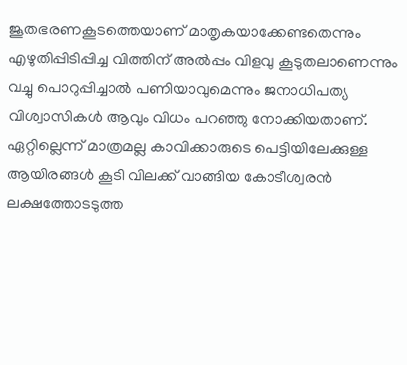ജൂതഭരണകൂടത്തെയാണ്‌ മാതൃകയാക്കേണ്ടതെന്നും എഴുതിപ്പിടിപ്പിച്ച വിത്തിന്‌ അല്‍പ്പം വിളവു കൂടുതലാണെന്നും വച്ചു പൊറുപ്പിച്ചാല്‍ പണിയാവുമെന്നും ജനാധിപത്യ വിശ്വാസികള്‍ ആവും വിധം പറഞ്ഞു നോക്കിയതാണ്‌. ഏറ്റില്ലെന്ന്‌ മാത്രമല്ല കാവിക്കാരുടെ പെട്ടിയിലേക്കുള്ള ആയിരങ്ങള്‍ കൂടി വിലക്ക്‌ വാങ്ങിയ കോടീശ്വരന്‍ ലക്ഷത്തോടടുത്ത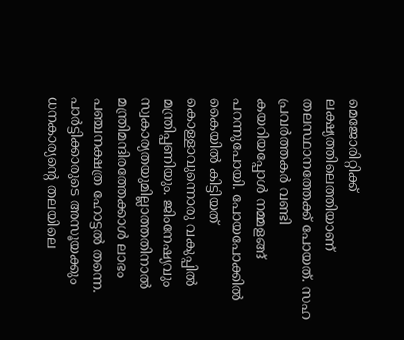മെജോരിറ്റിക്ക്‌ ലക്ഷ്യത്തിലെത്തിയാണ്‌ തലസ്ഥാനത്തേക്ക്‌ പോയത്‌. സഹ പ്രവര്‍ത്തകര്‍ വണ്ടി കയറിയപ്പോള്‍ നമ്മളങ്ങ്‌ പറന്നുപോയി. പോയപോക്കില്‍ കൈയില്‍ കിട്ടിയത്‌ കൊള്ളാവുന്നൊരു വകുപ്പില്‍ മന്ത്രിപ്പണിയും. ജിംനേഷ്യവും സ്വകാര്യതയുമില്ലാത്തതിനാല്‍ മന്ത്രിമന്ദിരത്തേക്കാള്‍ ലാഭം പഞ്ചനക്ഷത്ര ഹോട്ടല്‍ തന്നെ. പാര്‍ട്ടിക്കാരുടെ അസൂയക്കും ധനകാര്യന്റെ തലയിലെ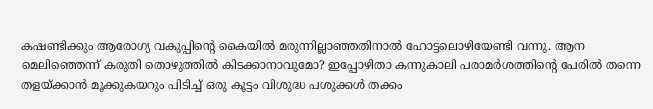കഷണ്ടിക്കും ആരോഗ്യ വകുപ്പിന്റെ കൈയില്‍ മരുന്നില്ലാഞ്ഞതിനാല്‍ ഹോട്ടലൊഴിയേണ്ടി വന്നു. ആന മെലിഞ്ഞെന്ന്‌ കരുതി തൊഴുത്തില്‍ കിടക്കാനാവുമോ? ഇപ്പോഴിതാ കന്നുകാലി പരാമര്‍ശത്തിന്റെ പേരില്‍ തന്നെ തളയ്‌ക്കാന്‍ മൂക്കുകയറും പിടിച്ച്‌ ഒരു കൂട്ടം വിശുദ്ധ പശുക്കള്‍ തക്കം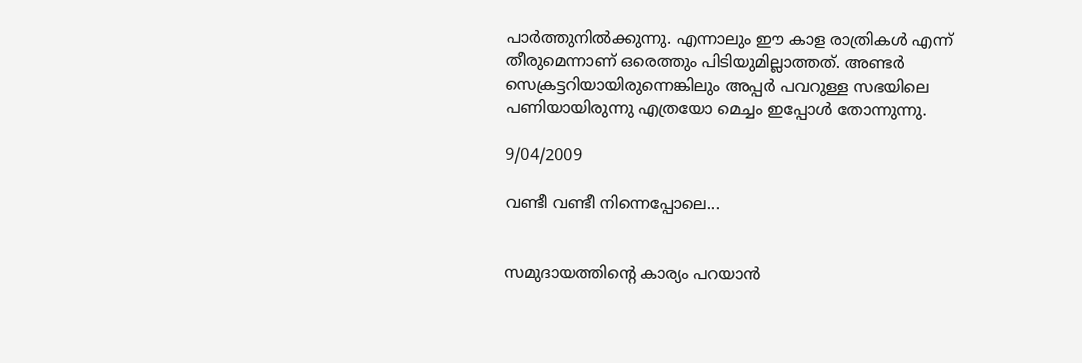പാര്‍ത്തുനില്‍ക്കുന്നു. എന്നാലും ഈ കാള രാത്രികള്‍ എന്ന്‌ തീരുമെന്നാണ്‌ ഒരെത്തും പിടിയുമില്ലാത്തത്‌. അണ്ടര്‍ സെക്രട്ടറിയായിരുന്നെങ്കിലും അപ്പര്‍ പവറുള്ള സഭയിലെ പണിയായിരുന്നു എത്രയോ മെച്ചം ഇപ്പോള്‍ തോന്നുന്നു.

9/04/2009

വണ്ടീ വണ്ടീ നിന്നെപ്പോലെ...


സമുദായത്തിന്റെ കാര്യം പറയാന്‍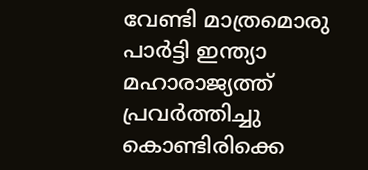വേണ്ടി മാത്രമൊരു പാര്‍ട്ടി ഇന്ത്യാ മഹാരാജ്യത്ത്‌ പ്രവര്‍ത്തിച്ചു കൊണ്ടിരിക്കെ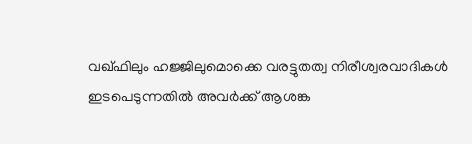വഖ്‌ഫിലും ഹജ്ജിലുമൊക്കെ വരട്ടുതത്വ നിരീശ്വരവാദികള്‍ ഇടപെടുന്നതില്‍ അവര്‍ക്ക്‌ ആശങ്ക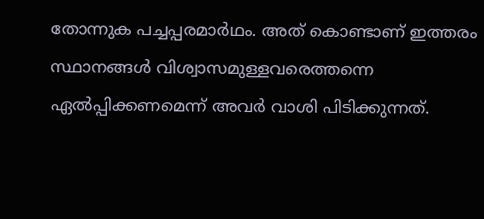തോന്നുക പച്ചപ്പരമാര്‍ഥം. അത്‌ കൊണ്ടാണ്‌ ഇത്തരം സ്ഥാനങ്ങള്‍ വിശ്വാസമുള്ളവരെത്തന്നെ ഏല്‍പ്പിക്കണമെന്ന്‌ അവര്‍ വാശി പിടിക്കുന്നത്‌.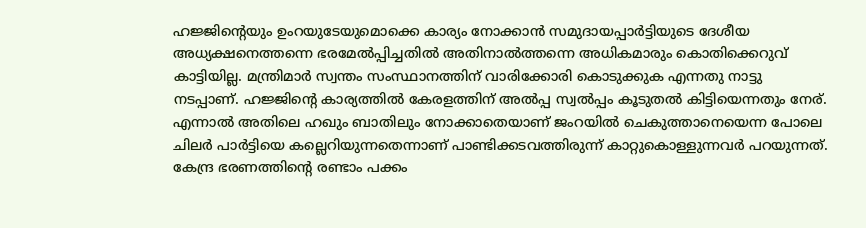ഹജ്ജിന്റെയും ഉംറയുടേയുമൊക്കെ കാര്യം നോക്കാന്‍ സമുദായപ്പാര്‍ട്ടിയുടെ ദേശീയ അധ്യക്ഷനെത്തന്നെ ഭരമേല്‍പ്പിച്ചതില്‍ അതിനാല്‍ത്തന്നെ അധികമാരും കൊതിക്കെറുവ്‌ കാട്ടിയില്ല. മന്ത്രിമാര്‍ സ്വന്തം സംസ്ഥാനത്തിന്‌ വാരിക്കോരി കൊടുക്കുക എന്നതു നാട്ടു നടപ്പാണ്‌. ഹജ്ജിന്റെ കാര്യത്തില്‍ കേരളത്തിന്‌ അല്‍പ്പ സ്വല്‍പ്പം കൂടുതല്‍ കിട്ടിയെന്നതും നേര്‌. എന്നാല്‍ അതിലെ ഹഖും ബാതിലും നോക്കാതെയാണ്‌ ജംറയില്‍ ചെകുത്താനെയെന്ന പോലെ ചിലര്‍ പാര്‍ട്ടിയെ കല്ലെറിയുന്നതെന്നാണ്‌ പാണ്ടിക്കടവത്തിരുന്ന്‌ കാറ്റുകൊള്ളുന്നവര്‍ പറയുന്നത്‌. കേന്ദ്ര ഭരണത്തിന്റെ രണ്ടാം പക്കം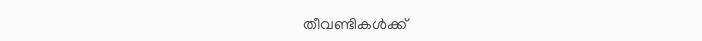തീവണ്ടികള്‍ക്ക്‌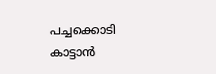പച്ചക്കൊടി കാട്ടാന്‍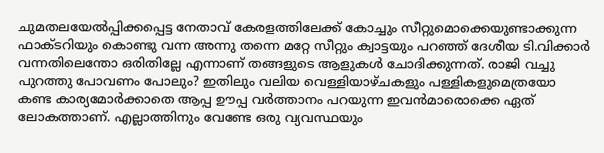ചുമതലയേല്‍പ്പിക്കപ്പെട്ട നേതാവ്‌ കേരളത്തിലേക്ക്‌ കോച്ചും സീറ്റുമൊക്കെയുണ്ടാക്കുന്ന ഫാക്ടറിയും കൊണ്ടു വന്ന അന്നു തന്നെ മറ്റേ സീറ്റും ക്വാട്ടയും പറഞ്ഞ്‌ ദേശീയ ടി.വിക്കാര്‍ വന്നതിലെന്തോ ഒരിതില്ലേ എന്നാണ്‌ തങ്ങളുടെ ആളുകള്‍ ചോദിക്കുന്നത്‌. രാജി വച്ചു പുറത്തു പോവണം പോലും? ഇതിലും വലിയ വെള്ളിയാഴ്‌ചകളും പള്ളികളുമെത്രയോ കണ്ട കാര്യമോര്‍ക്കാതെ ആപ്പ ഊപ്പ വര്‍ത്താനം പറയുന്ന ഇവന്‍മാരൊക്കെ ഏത്‌ ലോകത്താണ്‌. എല്ലാത്തിനും വേണ്ടേ ഒരു വ്യവസ്ഥയും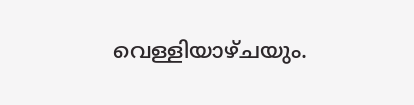വെള്ളിയാഴ്‌ചയും.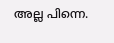അല്ല പിന്നെ.